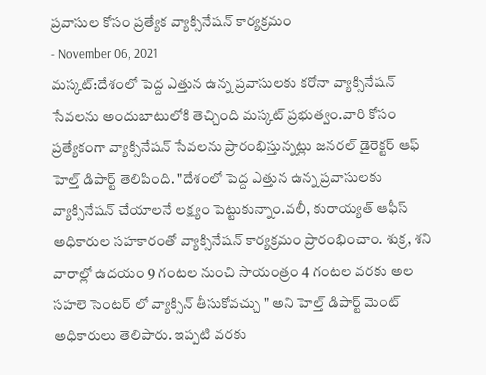ప్రవాసుల కోసం ప్రత్యేక వ్యాక్సినేషన్ కార్యక్రమం
- November 06, 2021
మస్కట్:దేశంలో పెద్ద ఎత్తున ఉన్న ప్రవాసులకు కరోనా వ్యాక్సినేషన్ సేవలను అందుబాటులోకి తెచ్చింది మస్కట్ ప్రభుత్వం.వారి కోసం ప్రత్యేకంగా వ్యాక్సినేషన్ సేవలను ప్రారంభిస్తున్నట్లు జనరల్ డైరెక్టర్ ఆఫ్ హెల్త్ డిపార్ట్ తెలిపింది. "దేశంలో పెద్ద ఎత్తున ఉన్న ప్రవాసులకు వ్యాక్సినేషన్ చేయాలనే లక్ష్యం పెట్టుకున్నాం.వలీ, కురాయ్యత్ ఆఫీస్ అధికారుల సహకారంతో వ్యాక్సినేషన్ కార్యక్రమం ప్రారంభించాం. శుక్ర, శని వారాల్లో ఉదయం 9 గంటల నుంచి సాయంత్రం 4 గంటల వరకు అల సహలె సెంటర్ లో వ్యాక్సిన్ తీసుకోవచ్చు " అని హెల్త్ డిపార్ట్ మెంట్ అధికారులు తెలిపారు. ఇప్పటి వరకు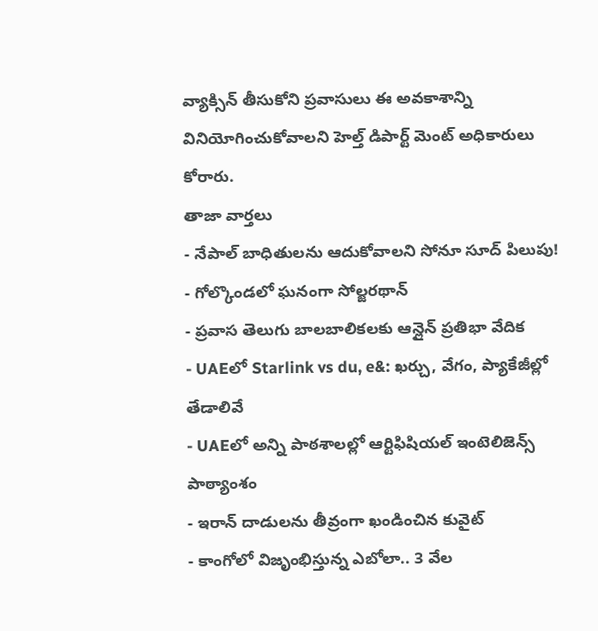వ్యాక్సిన్ తీసుకోని ప్రవాసులు ఈ అవకాశాన్ని వినియోగించుకోవాలని హెల్త్ డిపార్ట్ మెంట్ అధికారులు కోరారు.
తాజా వార్తలు
- నేపాల్ బాధితులను ఆదుకోవాలని సోనూ సూద్ పిలుపు!
- గోల్కొండలో ఘనంగా సోల్జరథాన్
- ప్రవాస తెలుగు బాలబాలికలకు ఆన్లైన్ ప్రతిభా వేదిక
- UAEలో Starlink vs du, e&: ఖర్చు, వేగం, ప్యాకేజీల్లో తేడాలివే
- UAEలో అన్ని పాఠశాలల్లో ఆర్టిఫిషియల్ ఇంటెలిజెన్స్ పాఠ్యాంశం
- ఇరాన్ దాడులను తీవ్రంగా ఖండించిన కువైట్
- కాంగోలో విజృంభిస్తున్న ఎబోలా.. 3 వేల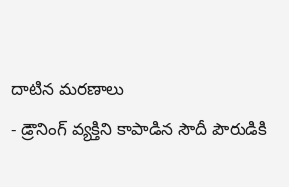దాటిన మరణాలు
- డ్రౌనింగ్ వ్యక్తిని కాపాడిన సౌదీ పౌరుడికి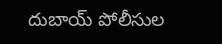దుబాయ్ పోలీసుల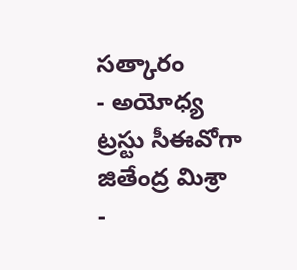సత్కారం
- అయోధ్య ట్రస్టు సీఈవోగా జితేంద్ర మిశ్రా
-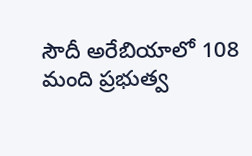సౌదీ అరేబియాలో 108 మంది ప్రభుత్వ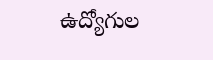ఉద్యోగుల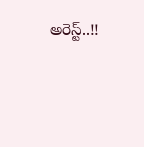అరెస్ట్..!!